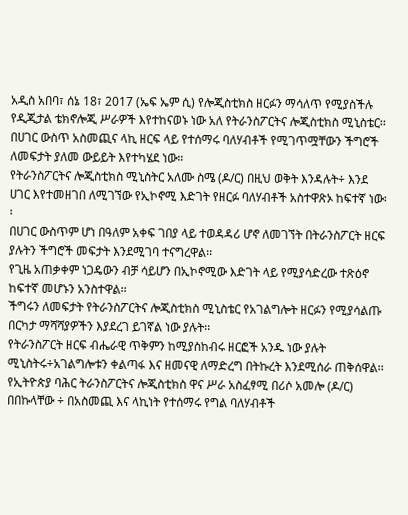አዲስ አበባ፣ ሰኔ 18፣ 2017 (ኤፍ ኤም ሲ) የሎጂስቲክስ ዘርፉን ማሳለጥ የሚያስችሉ የዲጂታል ቴክኖሎጂ ሥራዎች እየተከናወኑ ነው አለ የትራንስፖርትና ሎጂስቲክስ ሚኒስቴር፡፡
በሀገር ውስጥ አስመጪና ላኪ ዘርፍ ላይ የተሰማሩ ባለሃብቶች የሚገጥሟቸውን ችግሮች ለመፍታት ያለመ ውይይት እየተካሄደ ነው።
የትራንስፖርትና ሎጂስቲክስ ሚኒስትር አለሙ ስሜ (ዶ/ር) በዚህ ወቅት እንዳሉት÷ እንደ ሀገር እየተመዘገበ ለሚገኘው የኢኮኖሚ እድገት የዘርፉ ባለሃብቶች አስተዋጽኦ ከፍተኛ ነው፡፡
በሀገር ውስጥም ሆነ በዓለም አቀፍ ገበያ ላይ ተወዳዳሪ ሆኖ ለመገኘት በትራንስፖርት ዘርፍ ያሉትን ችግሮች መፍታት እንደሚገባ ተናግረዋል፡፡
የጊዜ አጠቃቀም ነጋዴውን ብቻ ሳይሆን በኢኮኖሚው እድገት ላይ የሚያሳድረው ተጽዕኖ ከፍተኛ መሆኑን አንስተዋል፡፡
ችግሩን ለመፍታት የትራንስፖርትና ሎጂስቲክስ ሚኒስቴር የአገልግሎት ዘርፉን የሚያሳልጡ በርካታ ማሻሻያዎችን እያደረገ ይገኛል ነው ያሉት፡፡
የትራንስፖርት ዘርፍ ብሔራዊ ጥቅምን ከሚያስከብሩ ዘርፎች አንዱ ነው ያሉት ሚኒስትሩ÷አገልግሎቱን ቀልጣፋ እና ዘመናዊ ለማድረግ በትኩረት እንደሚሰራ ጠቅሰዋል፡፡
የኢትዮጵያ ባሕር ትራንስፖርትና ሎጂስቲክስ ዋና ሥራ አስፈፃሚ በሪሶ አመሎ (ዶ/ር) በበኩላቸው ÷ በአስመጪ እና ላኪነት የተሰማሩ የግል ባለሃብቶች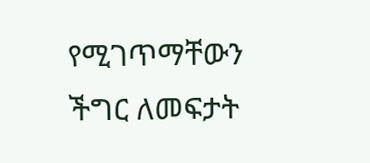የሚገጥማቸውን ችግር ለመፍታት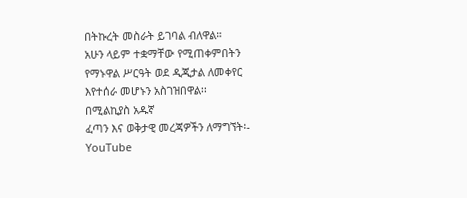በትኩረት መስራት ይገባል ብለዋል።
አሁን ላይም ተቋማቸው የሚጠቀምበትን የማኑዋል ሥርዓት ወደ ዲጂታል ለመቀየር እየተሰራ መሆኑን አስገዝበዋል፡፡
በሚልኪያስ አዱኛ
ፈጣን እና ወቅታዊ መረጃዎችን ለማግኘት፡-
YouTube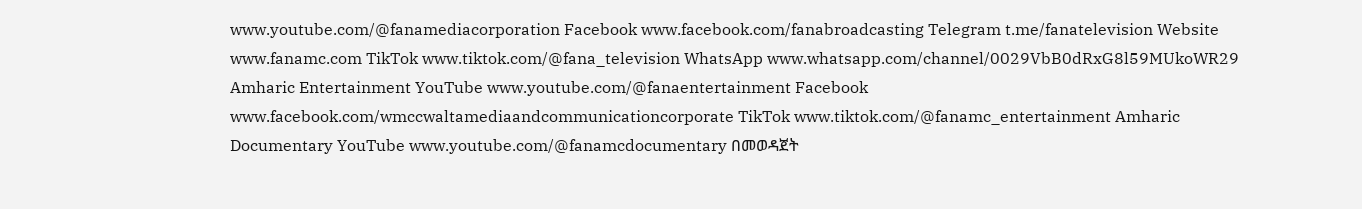www.youtube.com/@fanamediacorporation Facebook www.facebook.com/fanabroadcasting Telegram t.me/fanatelevision Website www.fanamc.com TikTok www.tiktok.com/@fana_television WhatsApp www.whatsapp.com/channel/0029VbB0dRxG8l59MUkoWR29 Amharic Entertainment YouTube www.youtube.com/@fanaentertainment Facebook www.facebook.com/wmccwaltamediaandcommunicationcorporate TikTok www.tiktok.com/@fanamc_entertainment Amharic Documentary YouTube www.youtube.com/@fanamcdocumentary በመወዳጀት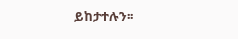ይከታተሉን፡፡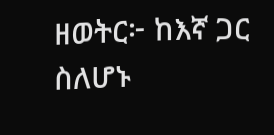ዘወትር፦ ከእኛ ጋር ስለሆኑ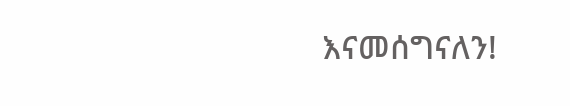እናመሰግናለን!